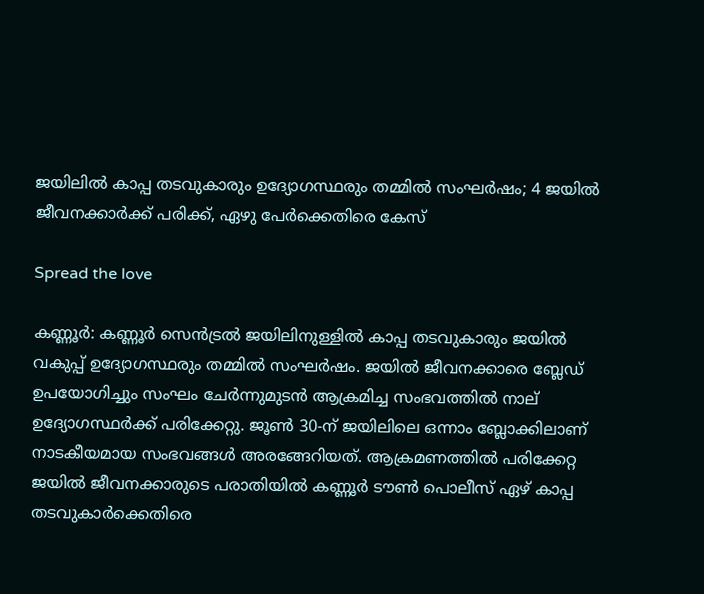ജയിലിൽ കാപ്പ തടവുകാരും ഉദ്യോഗസ്ഥരും തമ്മിൽ സംഘർഷം; 4 ജയിൽ ജീവനക്കാർക്ക് പരിക്ക്, ഏഴു പേർക്കെതിരെ കേസ്

Spread the love

കണ്ണൂർ: കണ്ണൂർ സെൻട്രൽ ജയിലിനുള്ളിൽ കാപ്പ തടവുകാരും ജയിൽ വകുപ്പ് ഉദ്യോഗസ്ഥരും തമ്മിൽ സംഘർഷം. ജയിൽ ജീവനക്കാരെ ബ്ലേഡ് ഉപയോഗിച്ചും സംഘം ചേർന്നുമുടൻ ആക്രമിച്ച സംഭവത്തിൽ നാല് ഉദ്യോഗസ്ഥർക്ക് പരിക്കേറ്റു. ജൂൺ 30-ന് ജയിലിലെ ഒന്നാം ബ്ലോക്കിലാണ് നാടകീയമായ സംഭവങ്ങൾ അരങ്ങേറിയത്. ആക്രമണത്തിൽ പരിക്കേറ്റ ജയിൽ ജീവനക്കാരുടെ പരാതിയിൽ കണ്ണൂർ ടൗൺ പൊലീസ് ഏഴ് കാപ്പ തടവുകാർക്കെതിരെ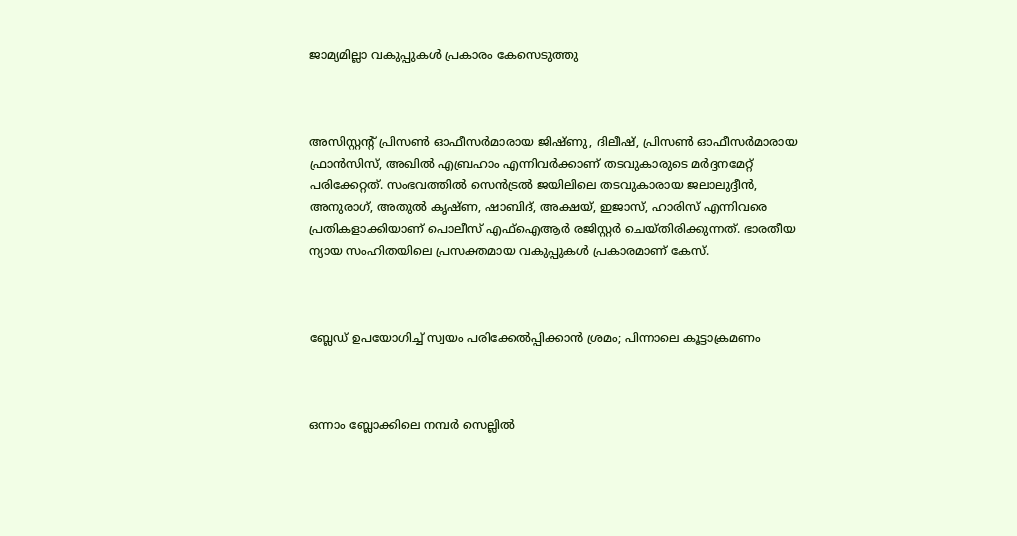ജാമ്യമില്ലാ വകുപ്പുകൾ പ്രകാരം കേസെടുത്തു



അസിസ്റ്റന്റ് പ്രിസൺ ഓഫീസർമാരായ ജിഷ്ണു, ദിലീഷ്, പ്രിസൺ ഓഫീസർമാരായ ഫ്രാൻസിസ്, അഖിൽ എബ്രഹാം എന്നിവർക്കാണ് തടവുകാരുടെ മർദ്ദനമേറ്റ് പരിക്കേറ്റത്. സംഭവത്തിൽ സെൻട്രൽ ജയിലിലെ തടവുകാരായ ജലാലുദ്ദീൻ, അനുരാഗ്, അതുൽ കൃഷ്ണ, ഷാബിദ്, അക്ഷയ്, ഇജാസ്, ഹാരിസ് എന്നിവരെ പ്രതികളാക്കിയാണ് പൊലീസ് എഫ്ഐആർ രജിസ്റ്റർ ചെയ്തിരിക്കുന്നത്. ഭാരതീയ ന്യായ സംഹിതയിലെ പ്രസക്തമായ വകുപ്പുകൾ പ്രകാരമാണ് കേസ്.



ബ്ലേഡ് ഉപയോഗിച്ച് സ്വയം പരിക്കേൽപ്പിക്കാൻ ശ്രമം; പിന്നാലെ കൂട്ടാക്രമണം



ഒന്നാം ബ്ലോക്കിലെ നമ്പർ സെല്ലിൽ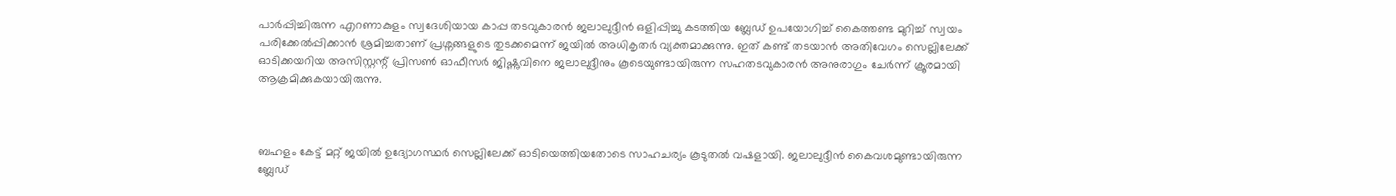പാർപ്പിച്ചിരുന്ന എറണാകുളം സ്വദേശിയായ കാപ്പ തടവുകാരൻ ജലാലുദ്ദീൻ ഒളിപ്പിച്ചു കടത്തിയ ബ്ലേഡ് ഉപയോഗിച്ച് കൈത്തണ്ട മുറിച്ച് സ്വയം പരിക്കേൽപ്പിക്കാൻ ശ്രമിച്ചതാണ് പ്രശ്നങ്ങളുടെ തുടക്കമെന്ന് ജയിൽ അധികൃതർ വ്യക്തമാക്കുന്നു. ഇത് കണ്ട് തടയാൻ അതിവേഗം സെല്ലിലേക്ക് ഓടിക്കയറിയ അസിസ്റ്റന്റ് പ്രിസൺ ഓഫീസർ ജിഷ്ണുവിനെ ജലാലുദ്ദീനും കൂടെയുണ്ടായിരുന്ന സഹതടവുകാരൻ അനുരാഗും ചേർന്ന് ക്രൂരമായി ആക്രമിക്കുകയായിരുന്നു.



ബഹളം കേട്ട് മറ്റ് ജയിൽ ഉദ്യോഗസ്ഥർ സെല്ലിലേക്ക് ഓടിയെത്തിയതോടെ സാഹചര്യം കൂടുതൽ വഷളായി. ജലാലുദ്ദീൻ കൈവശമുണ്ടായിരുന്ന ബ്ലേഡ്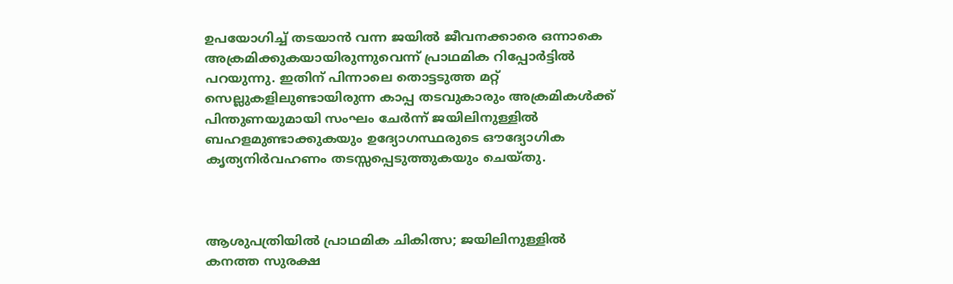ഉപയോഗിച്ച് തടയാൻ വന്ന ജയിൽ ജീവനക്കാരെ ഒന്നാകെ അക്രമിക്കുകയായിരുന്നുവെന്ന് പ്രാഥമിക റിപ്പോർട്ടിൽ പറയുന്നു. ഇതിന് പിന്നാലെ തൊട്ടടുത്ത മറ്റ് സെല്ലുകളിലുണ്ടായിരുന്ന കാപ്പ തടവുകാരും അക്രമികൾക്ക് പിന്തുണയുമായി സംഘം ചേർന്ന് ജയിലിനുള്ളിൽ ബഹളമുണ്ടാക്കുകയും ഉദ്യോഗസ്ഥരുടെ ഔദ്യോഗിക കൃത്യനിർവഹണം തടസ്സപ്പെടുത്തുകയും ചെയ്തു.



ആശുപത്രിയിൽ പ്രാഥമിക ചികിത്സ; ജയിലിനുള്ളിൽ കനത്ത സുരക്ഷ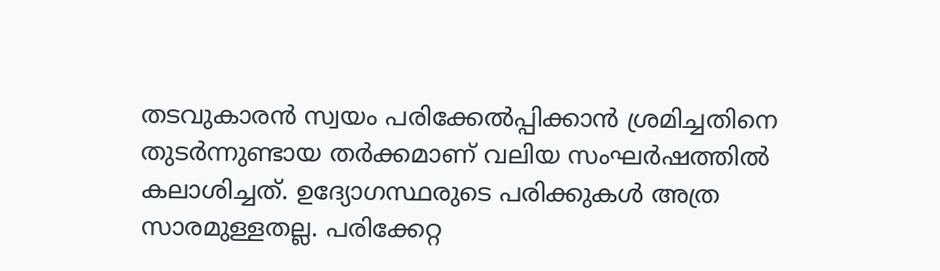തടവുകാരൻ സ്വയം പരിക്കേൽപ്പിക്കാൻ ശ്രമിച്ചതിനെ തുടർന്നുണ്ടായ തർക്കമാണ് വലിയ സംഘർഷത്തിൽ കലാശിച്ചത്. ഉദ്യോഗസ്ഥരുടെ പരിക്കുകൾ അത്ര സാരമുള്ളതല്ല. പരിക്കേറ്റ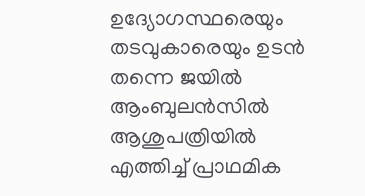ഉദ്യോഗസ്ഥരെയും തടവുകാരെയും ഉടൻ തന്നെ ജയിൽ ആംബുലൻസിൽ ആശുപത്രിയിൽ എത്തിച്ച് പ്രാഥമിക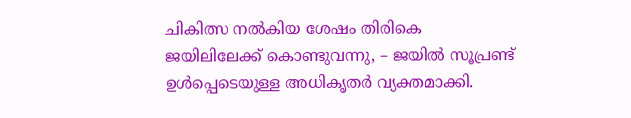ചികിത്സ നൽകിയ ശേഷം തിരികെ ജയിലിലേക്ക് കൊണ്ടുവന്നു, – ജയിൽ സൂപ്രണ്ട് ഉൾപ്പെടെയുള്ള അധികൃതർ വ്യക്തമാക്കി.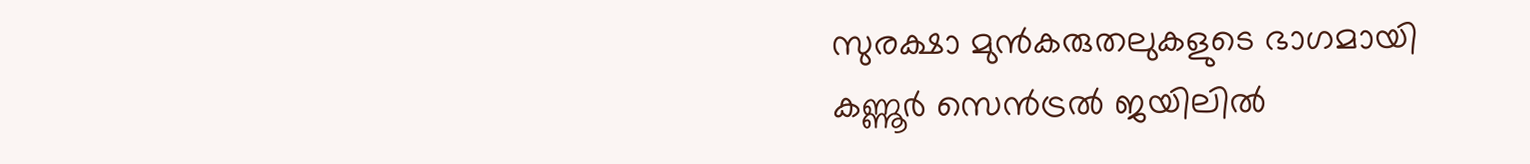സുരക്ഷാ മുൻകരുതലുകളുടെ ഭാഗമായി കണ്ണൂർ സെൻട്രൽ ജയിലിൽ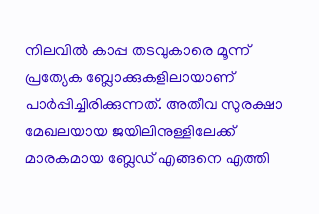നിലവിൽ കാപ്പ തടവുകാരെ മൂന്ന് പ്രത്യേക ബ്ലോക്കുകളിലായാണ് പാർപ്പിച്ചിരിക്കുന്നത്. അതീവ സുരക്ഷാ മേഖലയായ ജയിലിനുള്ളിലേക്ക് മാരകമായ ബ്ലേഡ് എങ്ങനെ എത്തി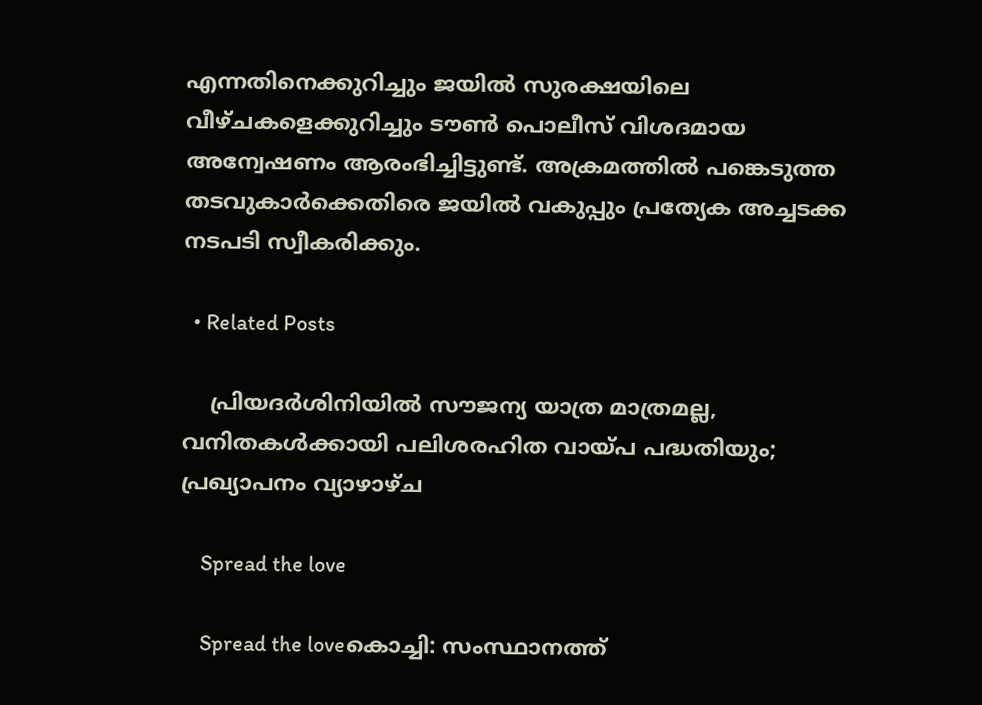എന്നതിനെക്കുറിച്ചും ജയിൽ സുരക്ഷയിലെ വീഴ്ചകളെക്കുറിച്ചും ടൗൺ പൊലീസ് വിശദമായ അന്വേഷണം ആരംഭിച്ചിട്ടുണ്ട്. അക്രമത്തിൽ പങ്കെടുത്ത തടവുകാർക്കെതിരെ ജയിൽ വകുപ്പും പ്രത്യേക അച്ചടക്ക നടപടി സ്വീകരിക്കും.

  • Related Posts

    പ്രിയദര്‍ശിനിയില്‍ സൗജന്യ യാത്ര മാത്രമല്ല, വനിതകള്‍ക്കായി പലിശരഹിത വായ്പ പദ്ധതിയും; പ്രഖ്യാപനം വ്യാഴാഴ്ച

    Spread the love

    Spread the loveകൊച്ചി: സംസ്ഥാനത്ത്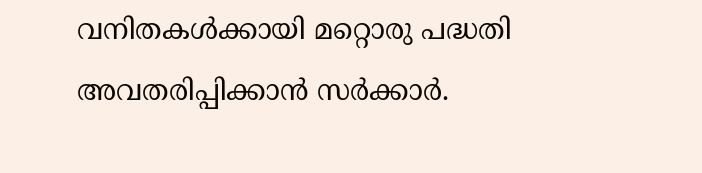വനിതകള്‍ക്കായി മറ്റൊരു പദ്ധതി അവതരിപ്പിക്കാന്‍ സര്‍ക്കാര്‍.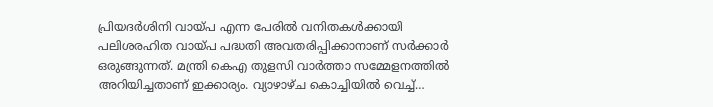പ്രിയദര്‍ശിനി വായ്പ എന്ന പേരില്‍ വനിതകള്‍ക്കായി പലിശരഹിത വായ്പ പദ്ധതി അവതരിപ്പിക്കാനാണ് സര്‍ക്കാര്‍ ഒരുങ്ങുന്നത്. മന്ത്രി കെഎ തുളസി വാര്‍ത്താ സമ്മേളനത്തില്‍ അറിയിച്ചതാണ് ഇക്കാര്യം. വ്യാഴാഴ്ച കൊച്ചിയില്‍ വെച്ച്…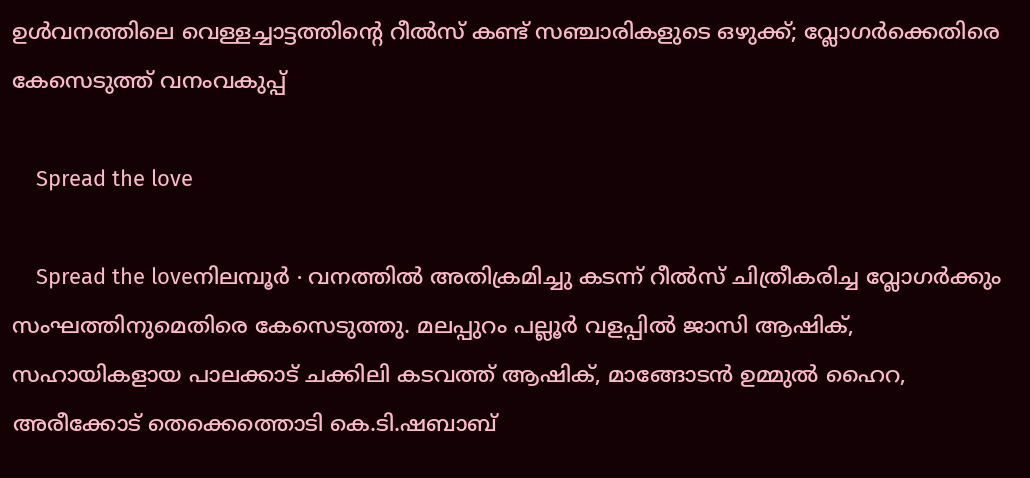ഉൾവനത്തിലെ വെള്ളച്ചാട്ടത്തിന്റെ റീൽസ് കണ്ട് സഞ്ചാരികളുടെ ഒഴുക്ക്; വ്ലോഗർക്കെതിരെ കേസെടുത്ത് വനംവകുപ്പ്

    Spread the love

    Spread the loveനിലമ്പൂർ ∙ വനത്തിൽ അതിക്രമിച്ചു കടന്ന് റീൽസ് ചിത്രീകരിച്ച വ്ലോഗർക്കും സംഘത്തിനുമെതിരെ കേസെടുത്തു. മലപ്പുറം പല്ലൂർ വളപ്പിൽ ജാസി ആഷിക്, സഹായികളായ പാലക്കാട് ചക്കിലി കടവത്ത് ആഷിക്, മാങ്ങോടൻ ഉമ്മുൽ ഹൈറ, അരീക്കോട് തെക്കെത്തൊടി കെ.ടി.ഷബാബ്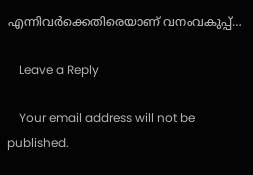എന്നിവർക്കെതിരെയാണ് വനംവകുപ്പ്…

    Leave a Reply

    Your email address will not be published.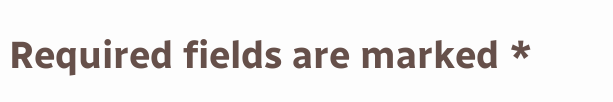Required fields are marked *